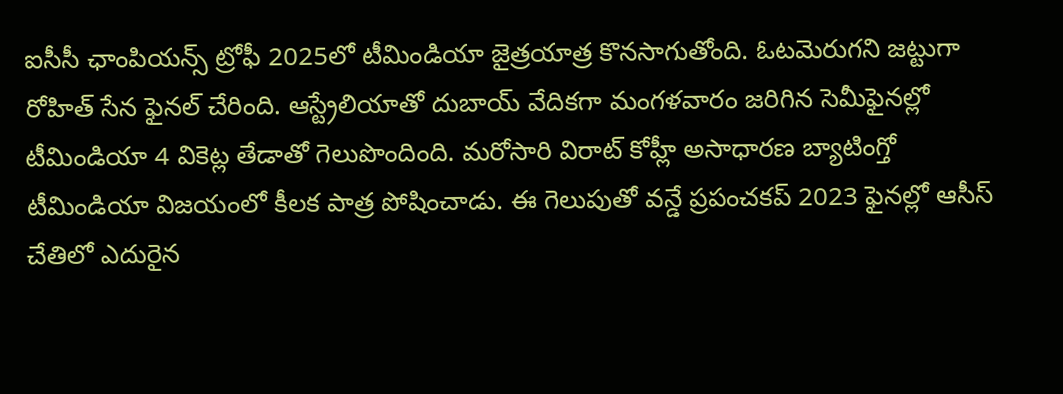ఐసీసీ ఛాంపియన్స్ ట్రోఫీ 2025లో టీమిండియా జైత్రయాత్ర కొనసాగుతోంది. ఓటమెరుగని జట్టుగా రోహిత్ సేన ఫైనల్ చేరింది. ఆస్ట్రేలియాతో దుబాయ్ వేదికగా మంగళవారం జరిగిన సెమీఫైనల్లో టీమిండియా 4 వికెట్ల తేడాతో గెలుపొందింది. మరోసారి విరాట్ కోహ్లీ అసాధారణ బ్యాటింగ్తో టీమిండియా విజయంలో కీలక పాత్ర పోషించాడు. ఈ గెలుపుతో వన్డే ప్రపంచకప్ 2023 ఫైనల్లో ఆసీస్ చేతిలో ఎదురైన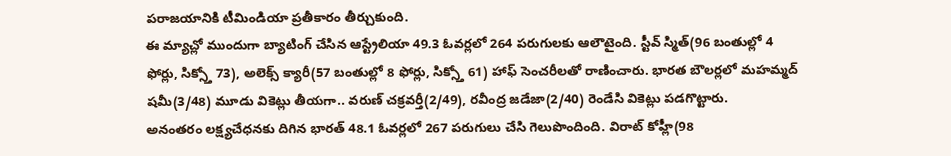పరాజయానికి టీమిండియా ప్రతీకారం తీర్చుకుంది.
ఈ మ్యాచ్లో ముందుగా బ్యాటింగ్ చేసిన ఆస్ట్రేలియా 49.3 ఓవర్లలో 264 పరుగులకు ఆలౌటైంది. స్టీవ్ స్మిత్(96 బంతుల్లో 4 ఫోర్లు, సిక్స్తో 73), అలెక్స్ క్యారీ(57 బంతుల్లో 8 ఫోర్లు, సిక్స్తో 61) హాఫ్ సెంచరీలతో రాణించారు. భారత బౌలర్లలో మహమ్మద్ షమీ(3/48) మూడు వికెట్లు తీయగా.. వరుణ్ చక్రవర్తీ(2/49), రవీంద్ర జడేజా(2/40) రెండేసి వికెట్లు పడగొట్టారు.
అనంతరం లక్ష్యచేధనకు దిగిన భారత్ 48.1 ఓవర్లలో 267 పరుగులు చేసి గెలుపొందింది. విరాట్ కోహ్లీ(98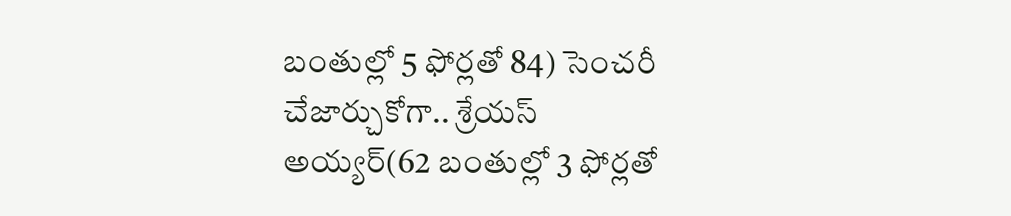బంతుల్లో 5 ఫోర్లతో 84) సెంచరీ చేజార్చుకోగా.. శ్రేయస్ అయ్యర్(62 బంతుల్లో 3 ఫోర్లతో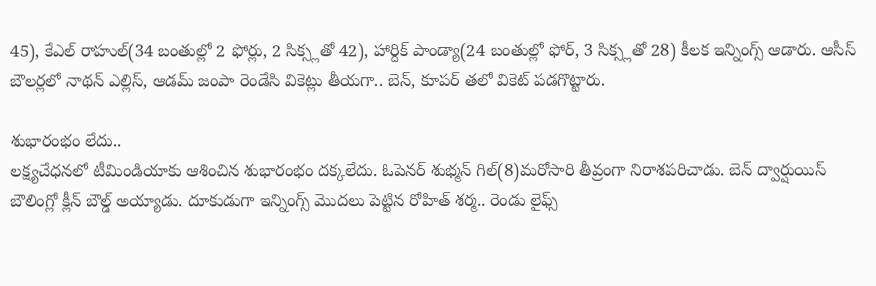45), కేఎల్ రాహుల్(34 బంతుల్లో 2 ఫోర్లు, 2 సిక్స్లతో 42), హార్దిక్ పాండ్యా(24 బంతుల్లో ఫోర్, 3 సిక్స్లతో 28) కీలక ఇన్నింగ్స్ ఆడారు. ఆసీస్ బౌలర్లలో నాథన్ ఎల్లిస్, ఆడమ్ జంపా రెండేసి వికెట్లు తీయగా.. బెన్, కూపర్ తలో వికెట్ పడగొట్టారు.

శుభారంభం లేదు..
లక్ష్యచేధనలో టీమిండియాకు ఆశించిన శుభారంభం దక్కలేదు. ఓపెనర్ శుభ్మన్ గిల్(8)మరోసారి తీవ్రంగా నిరాశపరిచాడు. బెన్ ద్వార్షుయిస్ బౌలింగ్లో క్లీన్ బౌల్డ్ అయ్యాడు. దూకుడుగా ఇన్నింగ్స్ మొదలు పెట్టిన రోహిత్ శర్మ.. రెండు లైఫ్స్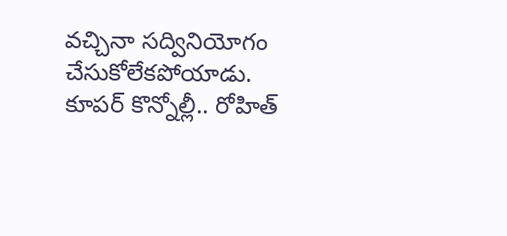వచ్చినా సద్వినియోగం చేసుకోలేకపోయాడు. కూపర్ కొన్నోల్లీ.. రోహిత్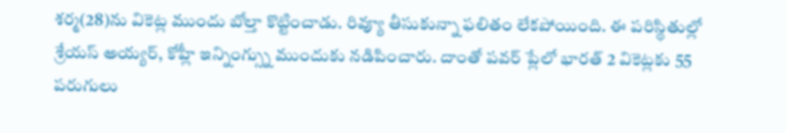శర్మ(28)ను వికెట్ల ముందు బోల్తా కొట్టించాడు. రివ్యూ తీసుకున్నా ఫలితం లేకపోయింది. ఈ పరిస్థితుల్లో శ్రేయస్ అయ్యర్, కోహ్లీ ఇన్నింగ్స్ను ముందుకు నడిపించారు. దాంతో పవర్ ప్లేలో భారత్ 2 వికెట్లకు 55 పరుగులు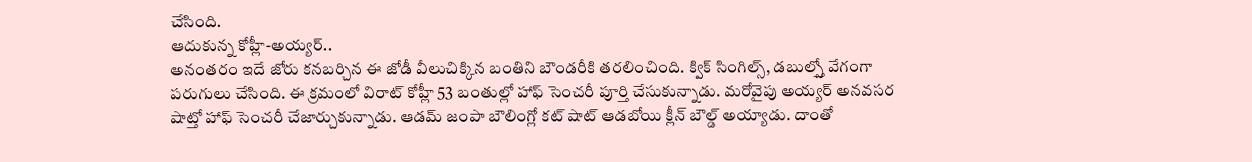చేసింది.
ఆదుకున్న కోహ్లీ-అయ్యర్..
అనంతరం ఇదే జోరు కనబర్చిన ఈ జోడీ వీలుచిక్కిన బంతిని బౌండరీకి తరలించింది. క్విక్ సింగిల్స్, డబుల్స్తో వేగంగా పరుగులు చేసింది. ఈ క్రమంలో విరాట్ కోహ్లీ 53 బంతుల్లో హాఫ్ సెంచరీ పూర్తి చేసుకున్నాడు. మరోవైపు అయ్యర్ అనవసర షాట్తో హాఫ్ సెంచరీ చేజార్చుకున్నాడు. ఆడమ్ జంపా బౌలింగ్లో కట్ షాట్ ఆడబోయి క్లీన్ బౌల్డ్ అయ్యాడు. దాంతో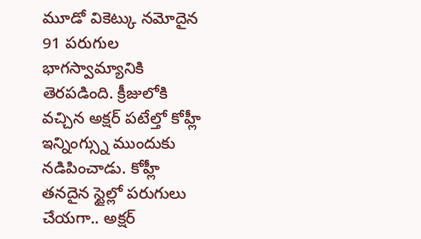మూడో వికెట్కు నమోదైన 91 పరుగుల భాగస్వామ్యానికి తెరపడింది. క్రీజులోకి వచ్చిన అక్షర్ పటేల్తో కోహ్లీ ఇన్నింగ్స్ను ముందుకు నడిపించాడు. కోహ్లీ తనదైన స్టైల్లో పరుగులు చేయగా.. అక్షర్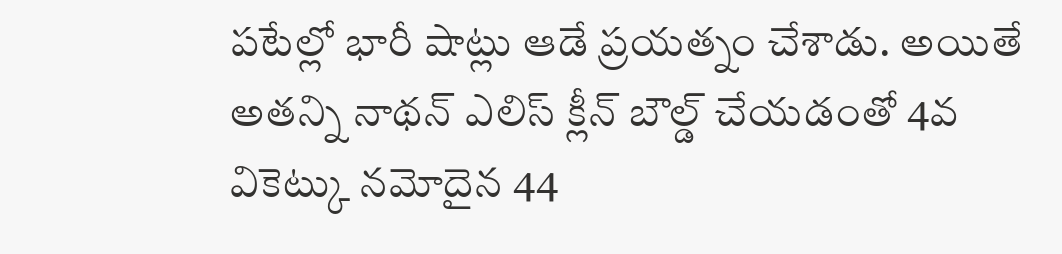పటేల్లో భారీ షాట్లు ఆడే ప్రయత్నం చేశాడు. అయితే అతన్ని నాథన్ ఎలిస్ క్లీన్ బౌల్డ్ చేయడంతో 4వ వికెట్కు నమోదైన 44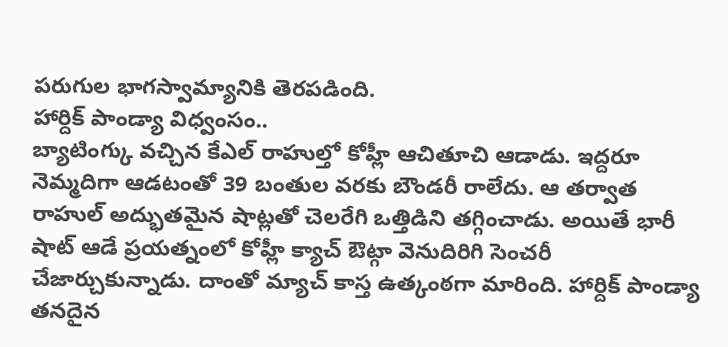పరుగుల భాగస్వామ్యానికి తెరపడింది.
హార్దిక్ పాండ్యా విధ్వంసం..
బ్యాటింగ్కు వచ్చిన కేఎల్ రాహుల్తో కోహ్లీ ఆచితూచి ఆడాడు. ఇద్దరూ నెమ్మదిగా ఆడటంతో 39 బంతుల వరకు బౌండరీ రాలేదు. ఆ తర్వాత రాహుల్ అద్భుతమైన షాట్లతో చెలరేగి ఒత్తిడిని తగ్గించాడు. అయితే భారీ షాట్ ఆడే ప్రయత్నంలో కోహ్లీ క్యాచ్ ఔట్గా వెనుదిరిగి సెంచరీ చేజార్చుకున్నాడు. దాంతో మ్యాచ్ కాస్త ఉత్కంఠగా మారింది. హార్దిక్ పాండ్యా తనదైన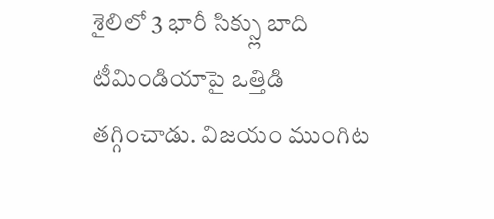శైలిలో 3 భారీ సిక్స్లు బాది టీమిండియాపై ఒత్తిడి తగ్గించాడు. విజయం ముంగిట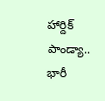హార్దిక్ పాండ్యా.. భారీ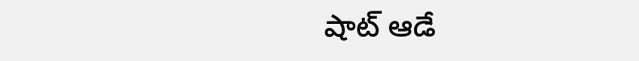షాట్ ఆడే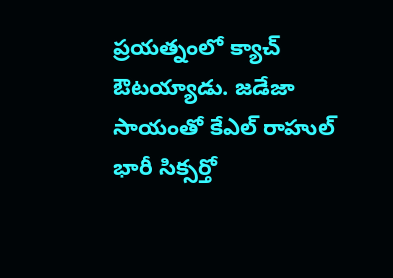ప్రయత్నంలో క్యాచ్ ఔటయ్యాడు. జడేజా సాయంతో కేఎల్ రాహుల్ భారీ సిక్సర్తో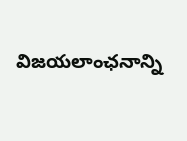విజయలాంఛనాన్ని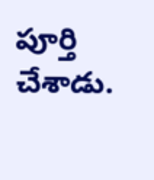పూర్తి చేశాడు.